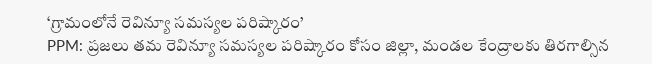‘గ్రామంలోనే రెవిన్యూ సమస్యల పరిష్కారం’
PPM: ప్రజలు తమ రెవిన్యూ సమస్యల పరిష్కారం కోసం జిల్లా, మండల కేంద్రాలకు తిరగాల్సిన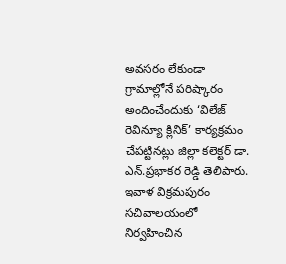అవసరం లేకుండా గ్రామాల్లోనే పరిష్కారం అందించేందుకు ‘విలేజ్ రెవిన్యూ క్లినిక్’ కార్యక్రమం చేపట్టినట్లు జిల్లా కలెక్టర్ డా. ఎన్.ప్రభాకర రెడ్డి తెలిపారు. ఇవాళ విక్రమపురం సచివాలయంలో నిర్వహించిన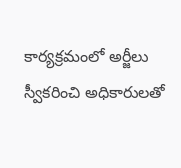కార్యక్రమంలో అర్జీలు స్వీకరించి అధికారులతో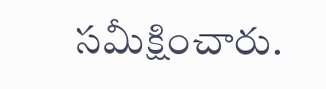సమీక్షించారు.